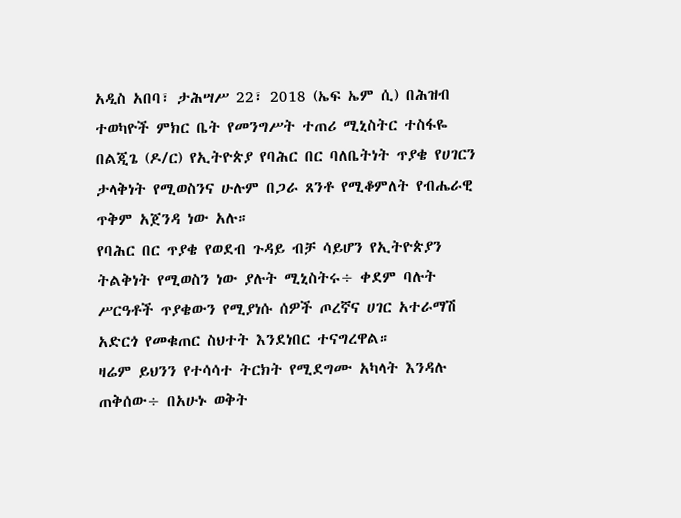አዲስ አበባ፣ ታሕሣሥ 22፣ 2018 (ኤፍ ኤም ሲ) በሕዝብ ተወካዮች ምክር ቤት የመንግሥት ተጠሪ ሚኒስትር ተስፋዬ በልጂጌ (ዶ/ር) የኢትዮጵያ የባሕር በር ባለቤትነት ጥያቄ የሀገርን ታላቅነት የሚወስንና ሁሉም በጋራ ጸንቶ የሚቆምለት የብሔራዊ ጥቅም አጀንዳ ነው አሉ።
የባሕር በር ጥያቄ የወደብ ጉዳይ ብቻ ሳይሆን የኢትዮጵያን ትልቅነት የሚወስን ነው ያሉት ሚኒስትሩ÷ ቀደም ባሉት ሥርዓቶች ጥያቄውን የሚያነሱ ሰዎች ጦረኛና ሀገር አተራማሽ አድርጎ የመቁጠር ስህተት እንደነበር ተናግረዋል።
ዛሬም ይህንን የተሳሳተ ትርክት የሚደግሙ አካላት እንዳሉ ጠቅሰው÷ በአሁኑ ወቅት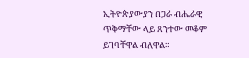ኢትዮጵያውያን በጋራ ብሔራዊ ጥቅማቸው ላይ ጸንተው መቆም ይገባቸዋል ብለዋል።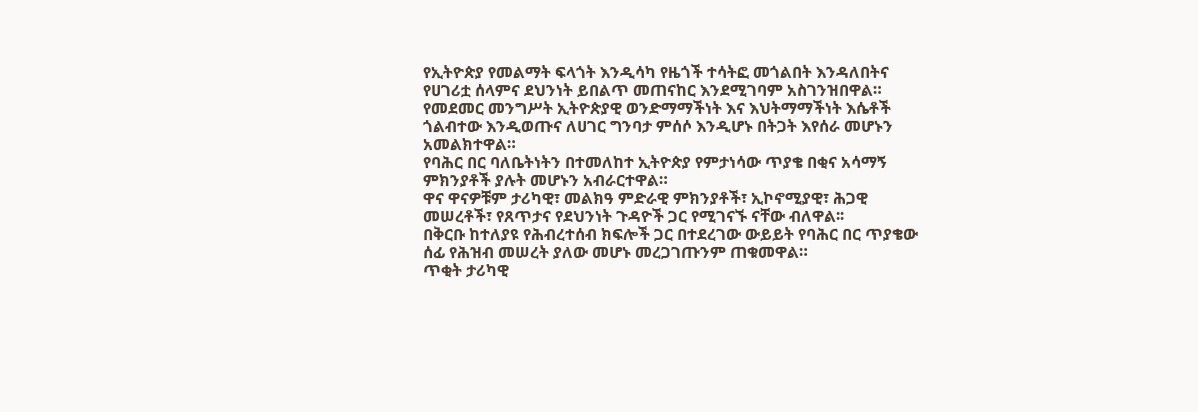የኢትዮጵያ የመልማት ፍላጎት እንዲሳካ የዜጎች ተሳትፎ መጎልበት እንዳለበትና የሀገሪቷ ሰላምና ደህንነት ይበልጥ መጠናከር እንደሚገባም አስገንዝበዋል።
የመደመር መንግሥት ኢትዮጵያዊ ወንድማማችነት እና እህትማማችነት እሴቶች ጎልብተው እንዲወጡና ለሀገር ግንባታ ምሰሶ እንዲሆኑ በትጋት እየሰራ መሆኑን አመልክተዋል።
የባሕር በር ባለቤትነትን በተመለከተ ኢትዮጵያ የምታነሳው ጥያቄ በቂና አሳማኝ ምክንያቶች ያሉት መሆኑን አብራርተዋል።
ዋና ዋናዎቹም ታሪካዊ፣ መልክዓ ምድራዊ ምክንያቶች፣ ኢኮኖሚያዊ፣ ሕጋዊ መሠረቶች፣ የጸጥታና የደህንነት ጉዳዮች ጋር የሚገናኙ ናቸው ብለዋል፡፡
በቅርቡ ከተለያዩ የሕብረተሰብ ክፍሎች ጋር በተደረገው ውይይት የባሕር በር ጥያቄው ሰፊ የሕዝብ መሠረት ያለው መሆኑ መረጋገጡንም ጠቁመዋል።
ጥቂት ታሪካዊ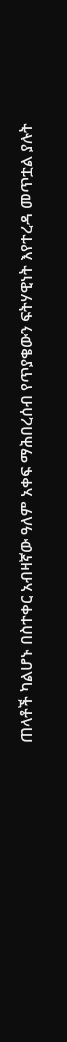ጠላቶች ካልሆኑ በስተቀር አብዛኛው ዓለም አቀፍ ማሕበረሰብ የጥያቄውን ፍትሃዊነት እየተረዳ መጥቷል ያሉት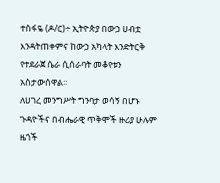ተስፋዬ (ዶ/ር)÷ ኢትዮጵያ በውኃ ሀብቷ እንዳትጠቀምና ከውኃ አካላት እንድትርቅ የተደራጀ ሴራ ሲሰራባት መቆየቱን አስታውሰዋል፡፡
ለሀገረ መንግሥት ግንባታ ወሳኝ በሆኑ ጉዳዮችና በብሔራዊ ጥቅሞች ዙሪያ ሁሉም ዜጎች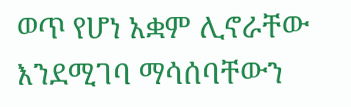ወጥ የሆነ አቋም ሊኖራቸው እንደሚገባ ማሳሰባቸውን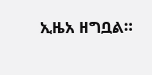ኢዜአ ዘግቧል።